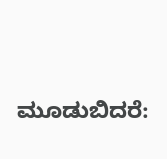ಮೂಡುಬಿದರೆ: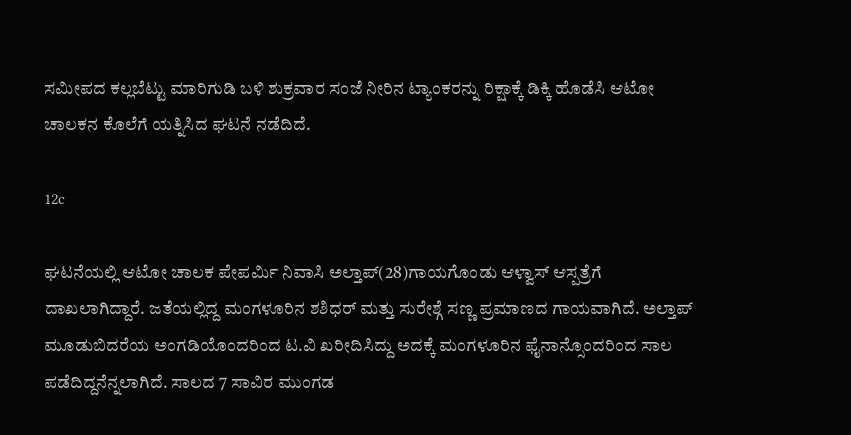ಸಮೀಪದ ಕಲ್ಲಬೆಟ್ಟು ಮಾರಿಗುಡಿ ಬಳಿ ಶುಕ್ರವಾರ ಸಂಜೆ ನೀರಿನ ಟ್ಯಾಂಕರನ್ನು ರಿಕ್ಷಾಕ್ಕೆ ಡಿಕ್ಕಿ ಹೊಡೆಸಿ ಆಟೋ ಚಾಲಕನ ಕೊಲೆಗೆ ಯತ್ನಿಸಿದ ಘಟನೆ ನಡೆದಿದೆ.

12c

ಘಟನೆಯಲ್ಲಿ ಆಟೋ ಚಾಲಕ ಪೇಪರ್ಮಿ ನಿವಾಸಿ ಅಲ್ತಾಪ್(28)ಗಾಯಗೊಂಡು ಆಳ್ವಾಸ್ ಆಸ್ಪತ್ರೆಗೆ ದಾಖಲಾಗಿದ್ದಾರೆ. ಜತೆಯಲ್ಲಿದ್ದ ಮಂಗಳೂರಿನ ಶಶಿಧರ್ ಮತ್ತು ಸುರೇಶ್ಗೆ ಸಣ್ಣ ಪ್ರಮಾಣದ ಗಾಯವಾಗಿದೆ. ಅಲ್ತಾಪ್ ಮೂಡುಬಿದರೆಯ ಅಂಗಡಿಯೊಂದರಿಂದ ಟ.ವಿ ಖರೀದಿಸಿದ್ದು ಅದಕ್ಕೆ ಮಂಗಳೂರಿನ ಫೈನಾನ್ಸೊಂದರಿಂದ ಸಾಲ ಪಡೆದಿದ್ದನೆನ್ನಲಾಗಿದೆ. ಸಾಲದ 7 ಸಾವಿರ ಮುಂಗಡ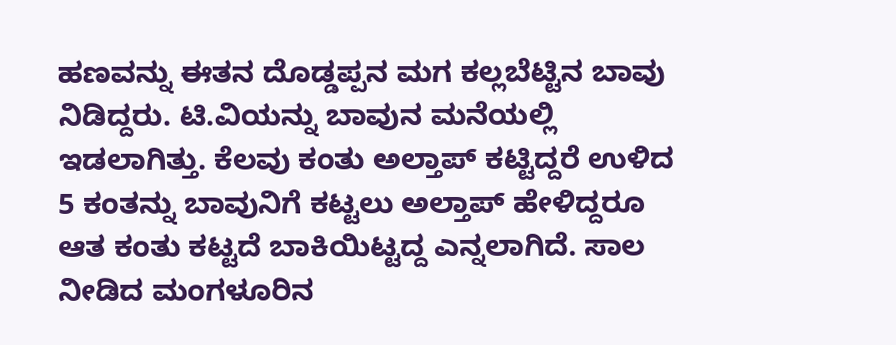ಹಣವನ್ನು ಈತನ ದೊಡ್ಡಪ್ಪನ ಮಗ ಕಲ್ಲಬೆಟ್ಟಿನ ಬಾವು ನಿಡಿದ್ದರು. ಟಿ.ವಿಯನ್ನು ಬಾವುನ ಮನೆಯಲ್ಲಿ ಇಡಲಾಗಿತ್ತು. ಕೆಲವು ಕಂತು ಅಲ್ತಾಪ್ ಕಟ್ಟಿದ್ದರೆ ಉಳಿದ 5 ಕಂತನ್ನು ಬಾವುನಿಗೆ ಕಟ್ಟಲು ಅಲ್ತಾಪ್ ಹೇಳಿದ್ದರೂ ಆತ ಕಂತು ಕಟ್ಟದೆ ಬಾಕಿಯಿಟ್ಟದ್ದ ಎನ್ನಲಾಗಿದೆ. ಸಾಲ ನೀಡಿದ ಮಂಗಳೂರಿನ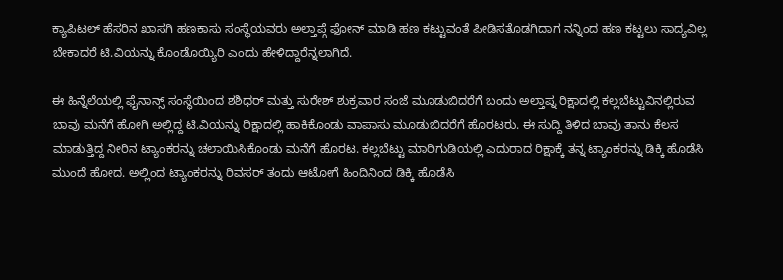ಕ್ಯಾಪಿಟಲ್ ಹೆಸರಿನ ಖಾಸಗಿ ಹಣಕಾಸು ಸಂಸ್ಥೆಯವರು ಅಲ್ತಾಪ್ಗೆ ಫೋನ್ ಮಾಡಿ ಹಣ ಕಟ್ಟುವಂತೆ ಪೀಡಿಸತೊಡಗಿದಾಗ ನನ್ನಿಂದ ಹಣ ಕಟ್ಟಲು ಸಾದ್ಯವಿಲ್ಲ ಬೇಕಾದರೆ ಟಿ.ವಿಯನ್ನು ಕೊಂಡೊಯ್ಯಿರಿ ಎಂದು ಹೇಳಿದ್ದಾರೆನ್ನಲಾಗಿದೆ.

ಈ ಹಿನ್ನೆಲೆಯಲ್ಲಿ ಫೈನಾನ್ಸ್ ಸಂಸ್ಥೆಯಿಂದ ಶಶಿಧರ್ ಮತ್ತು ಸುರೇಶ್ ಶುಕ್ರವಾರ ಸಂಜೆ ಮೂಡುಬಿದರೆಗೆ ಬಂದು ಅಲ್ತಾಪ್ನ ರಿಕ್ಷಾದಲ್ಲಿ ಕಲ್ಲಬೆಟ್ಟುವಿನಲ್ಲಿರುವ ಬಾವು ಮನೆಗೆ ಹೋಗಿ ಅಲ್ಲಿದ್ದ ಟಿ.ವಿಯನ್ನು ರಿಕ್ಷಾದಲ್ಲಿ ಹಾಕಿಕೊಂಡು ವಾಪಾಸು ಮೂಡುಬಿದರೆಗೆ ಹೊರಟರು. ಈ ಸುದ್ದಿ ತಿಳಿದ ಬಾವು ತಾನು ಕೆಲಸ ಮಾಡುತ್ತಿದ್ದ ನೀರಿನ ಟ್ಯಾಂಕರನ್ನು ಚಲಾಯಿಸಿಕೊಂಡು ಮನೆಗೆ ಹೊರಟ. ಕಲ್ಲಬೆಟ್ಟು ಮಾರಿಗುಡಿಯಲ್ಲಿ ಎದುರಾದ ರಿಕ್ಷಾಕ್ಕೆ ತನ್ನ ಟ್ಯಾಂಕರನ್ನು ಡಿಕ್ಕಿ ಹೊಡೆಸಿ ಮುಂದೆ ಹೋದ. ಅಲ್ಲಿಂದ ಟ್ಯಾಂಕರನ್ನು ರಿವಸರ್ ತಂದು ಆಟೋಗೆ ಹಿಂದಿನಿಂದ ಡಿಕ್ಕಿ ಹೊಡೆಸಿ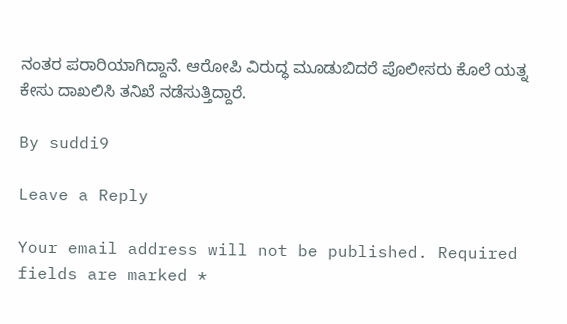ನಂತರ ಪರಾರಿಯಾಗಿದ್ದಾನೆ. ಆರೋಪಿ ವಿರುದ್ಧ ಮೂಡುಬಿದರೆ ಪೊಲೀಸರು ಕೊಲೆ ಯತ್ನ ಕೇಸು ದಾಖಲಿಸಿ ತನಿಖೆ ನಡೆಸುತ್ತಿದ್ದಾರೆ.

By suddi9

Leave a Reply

Your email address will not be published. Required fields are marked *